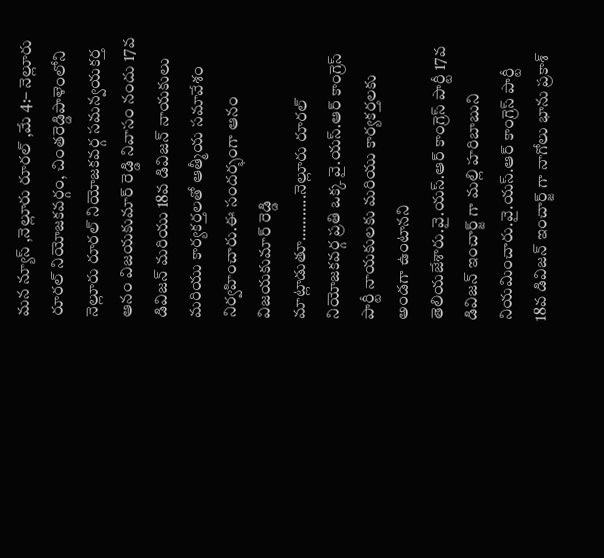మన న్యూస్ ,నెల్లూరు రూరల్ ,మే 4:– నెల్లూరు రూరల్ నియోజకవర్గం, చింతరెడ్డిపాళెంలోని నెల్లూరు రూరల్ నియోజకవర్గ సమన్వయకర్త ఆనం విజయకుమార్ రెడ్డి నివాసం నందు 17వ డివిజన్ మరియు 18వ డివిజన్ నాయకులు మరియు కార్యకర్తలతో ఆత్మీయ సమావేశం నిర్వహించారు.ఈ సందర్భంగా ఆనం విజయకుమార్ రెడ్డి మాట్లాడుతూ………..నెల్లూరు రూరల్ నియోజకవర్గ ప్రతి ఒక్క వై.యస్.ఆర్ కాంగ్రెస్ పార్టీ నాయకులకు మరియు కార్యకర్తలకు అండగా ఉంటానని తెలియజేశారు.వై.యస్.ఆర్ కాంగ్రెస్ పార్టీ 17వ డివిజన్ ఇంచార్జ్ గా మల్లి హరిబాబుని నియమించారు.వై.యస్.ఆర్ కాంగ్రెస్ పార్టీ 18వ డివిజన్ ఇంచార్జ్ గా నాగోలు భాను ప్రకాశ్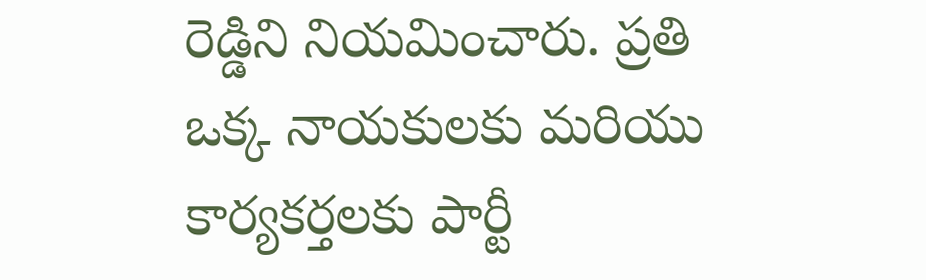రెడ్డిని నియమించారు. ప్రతి ఒక్క నాయకులకు మరియు కార్యకర్తలకు పార్టీ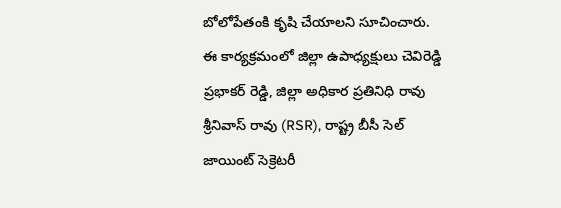బోలోపేతంకి కృషి చేయాలని సూచించారు. ఈ కార్యక్రమంలో జిల్లా ఉపాధ్యక్షులు చెవిరెడ్డి ప్రభాకర్ రెడ్డి, జిల్లా అధికార ప్రతినిధి రావు శ్రీనివాస్ రావు (RSR), రాష్ట్ర బీసీ సెల్ జాయింట్ సెక్రెటరీ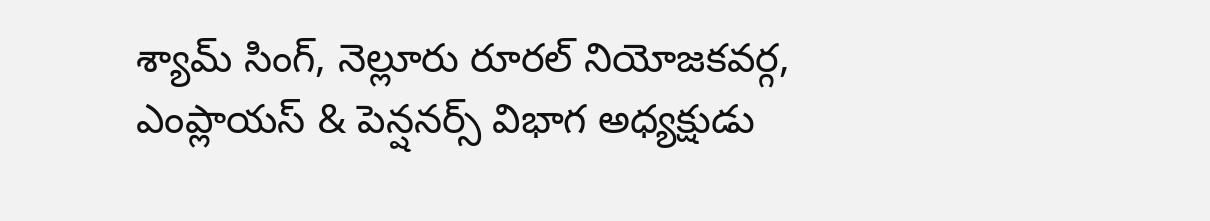శ్యామ్ సింగ్, నెల్లూరు రూరల్ నియోజకవర్గ, ఎంప్లాయస్ & పెన్షనర్స్‌ విభాగ అధ్యక్షుడు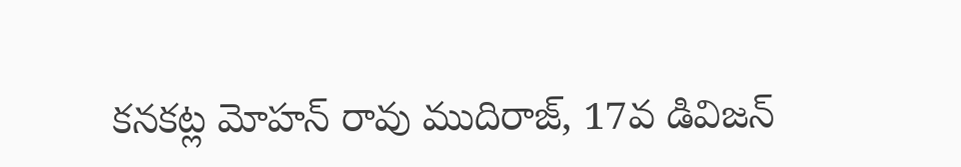కనకట్ల మోహన్ రావు ముదిరాజ్, 17వ డివిజన్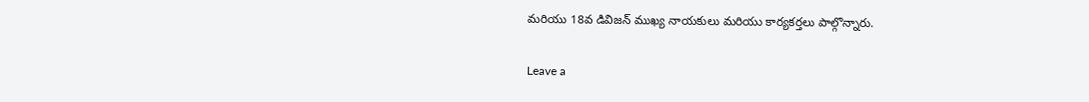మరియు 18వ డివిజన్ ముఖ్య నాయకులు మరియు కార్యకర్తలు పాల్గొన్నారు.

Leave a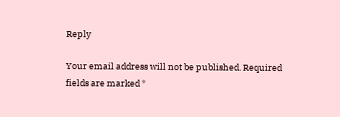Reply

Your email address will not be published. Required fields are marked *